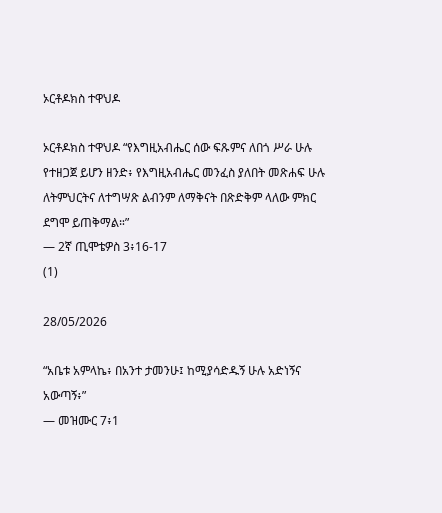ኦርቶዶክስ ተዋህዶ

ኦርቶዶክስ ተዋህዶ “የእግዚአብሔር ሰው ፍጹምና ለበጎ ሥራ ሁሉ የተዘጋጀ ይሆን ዘንድ፥ የእግዚአብሔር መንፈስ ያለበት መጽሐፍ ሁሉ ለትምህርትና ለተግሣጽ ልብንም ለማቅናት በጽድቅም ላለው ምክር ደግሞ ይጠቅማል።”
— 2ኛ ጢሞቴዎስ 3፥16-17
(1)

28/05/2026

“አቤቱ አምላኬ፥ በአንተ ታመንሁ፤ ከሚያሳድዱኝ ሁሉ አድነኝና አውጣኝ፥”
— መዝሙር 7፥1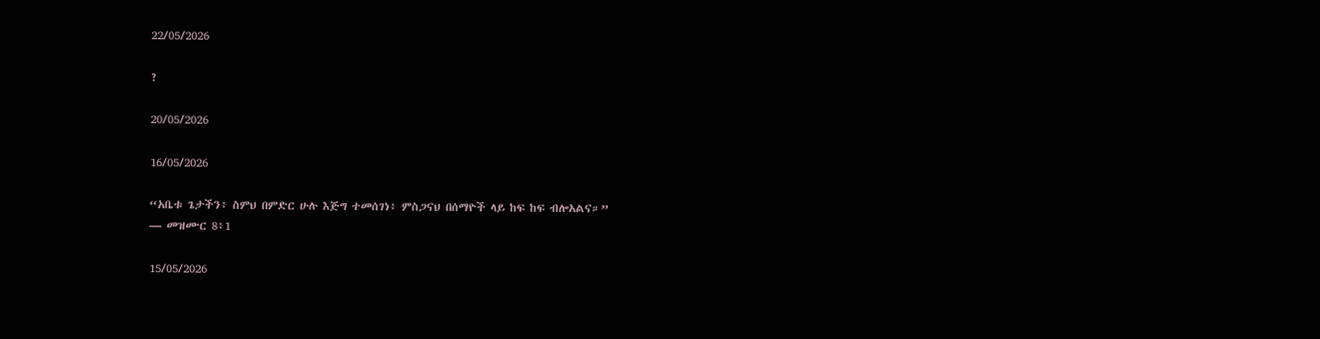22/05/2026

?

20/05/2026

16/05/2026

“አቤቱ ጌታችን፥ ስምህ በምድር ሁሉ እጅግ ተመሰገነ፥ ምስጋናህ በሰማዮች ላይ ከፍ ከፍ ብሎአልና።”
— መዝሙር 8፥1

15/05/2026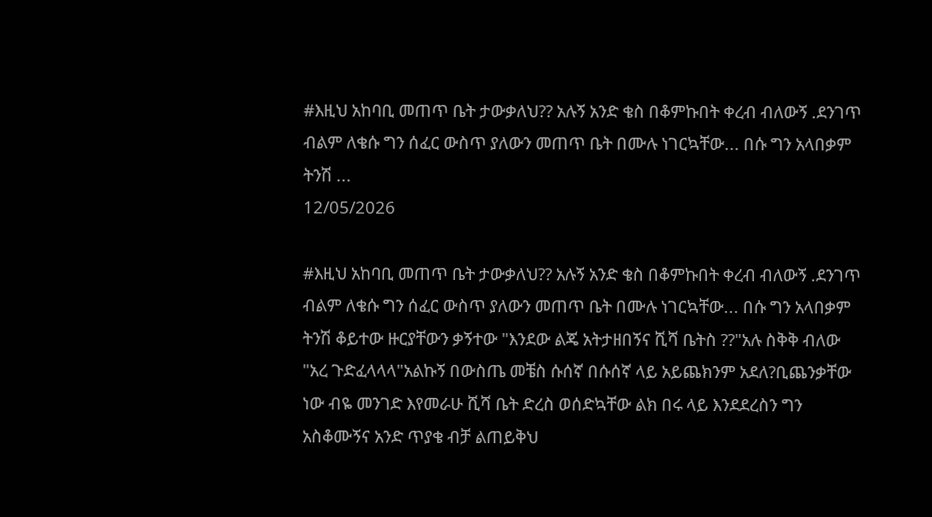#እዚህ አከባቢ መጠጥ ቤት ታውቃለህ?? አሉኝ አንድ ቄስ በቆምኩበት ቀረብ ብለውኝ .ደንገጥ ብልም ለቄሱ ግን ሰፈር ውስጥ ያለውን መጠጥ ቤት በሙሉ ነገርኳቸው... በሱ ግን አላበቃም ትንሽ ...
12/05/2026

#እዚህ አከባቢ መጠጥ ቤት ታውቃለህ?? አሉኝ አንድ ቄስ በቆምኩበት ቀረብ ብለውኝ .ደንገጥ ብልም ለቄሱ ግን ሰፈር ውስጥ ያለውን መጠጥ ቤት በሙሉ ነገርኳቸው... በሱ ግን አላበቃም ትንሽ ቆይተው ዙርያቸውን ቃኝተው "እንደው ልጄ አትታዘበኝና ሺሻ ቤትስ ??"አሉ ስቅቅ ብለው "አረ ጉድፈላላላ"አልኩኝ በውስጤ መቼስ ሱሰኛ በሱሰኛ ላይ አይጨክንም አደለ?ቢጨንቃቸው ነው ብዬ መንገድ እየመራሁ ሺሻ ቤት ድረስ ወሰድኳቸው ልክ በሩ ላይ እንደደረስን ግን አስቆሙኝና አንድ ጥያቄ ብቻ ልጠይቅህ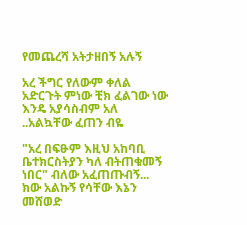የመጨረሻ አትታዘበኝ አሉኝ

አረ ችግር የለውም ቀለል አድርጉት ምነው ቺክ ፈልገው ነው እንዴ አያሳስብም አለ ..አልኳቸው ፈጠን ብዬ

"አረ በፍፁም እዚህ አከባቢ ቤተክርስትያን ካለ ብትጠቁመኝ ነበር" ብለው አፈጠጡብኝ... ክው አልኩኝ የሳቸው እኔን መሸወድ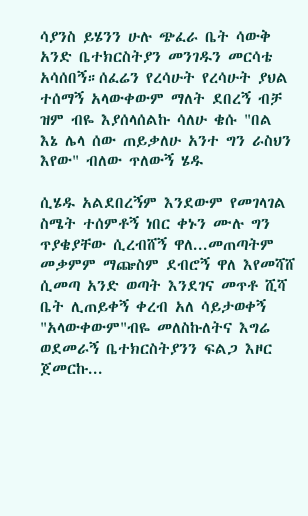ሳያንስ ይሄንን ሁሉ ጭፈራ ቤት ሳውቅ አንድ ቤተክርስትያን መንገዱን መርሳቴ አሳሰበኝ።ሰፈሬን የረሳሁት የረሳሁት ያህል ተሰማኝ አላውቀውም ማለት ደበረኝ ብቻ ዝም ብዬ እያሰላሰልኩ ሳለሁ ቄሱ "በል እኔ ሌላ ሰው ጠይቃለሁ አንተ ግን ራስህን እየው" ብለው ጥለውኝ ሄዱ

ሲሄዱ አልደበረኝም እንደውም የመገላገል ስሜት ተሰምቶኝ ነበር ቀኑን ሙሉ ግን ጥያቄያቸው ሲረብሸኝ ዋለ...መጠጣትም መቃምም ማጬስም ደብሮኝ ዋለ እየመሻሸ ሲመጣ አንድ ወጣት እንደገና መጥቶ ሺሻ ቤት ሊጠይቀኝ ቀረብ አለ ሳይታወቀኝ "አላውቀውም"ብዬ መለስኩለትና እግሬ ወደመራኝ ቤተክርስትያንን ፍልጋ እዞር ጀመርኩ...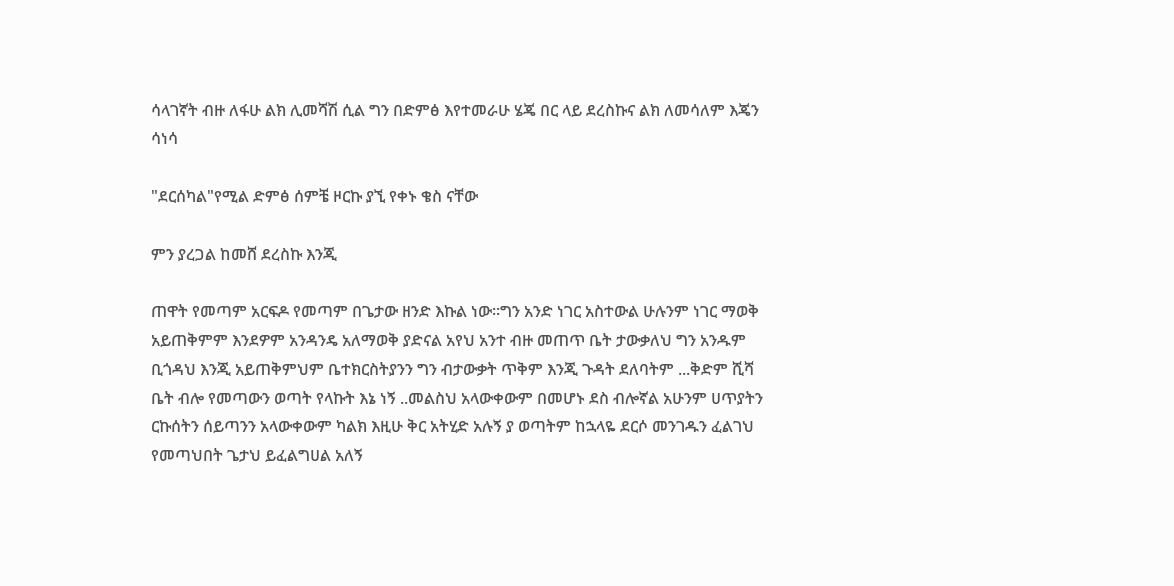ሳላገኛት ብዙ ለፋሁ ልክ ሊመሻሽ ሲል ግን በድምፅ እየተመራሁ ሄጄ በር ላይ ደረስኩና ልክ ለመሳለም እጄን ሳነሳ

"ደርሰካል"የሚል ድምፅ ሰምቼ ዞርኩ ያኚ የቀኑ ቄስ ናቸው

ምን ያረጋል ከመሸ ደረስኩ እንጂ

ጠዋት የመጣም አርፍዶ የመጣም በጌታው ዘንድ እኩል ነው።ግን አንድ ነገር አስተውል ሁሉንም ነገር ማወቅ አይጠቅምም እንደዎም አንዳንዴ አለማወቅ ያድናል አየህ አንተ ብዙ መጠጥ ቤት ታውቃለህ ግን አንዱም ቢጎዳህ እንጂ አይጠቅምህም ቤተክርስትያንን ግን ብታውቃት ጥቅም እንጂ ጉዳት ደለባትም ...ቅድም ሺሻ ቤት ብሎ የመጣውን ወጣት የላኩት እኔ ነኝ ..መልስህ አላውቀውም በመሆኑ ደስ ብሎኛል አሁንም ሀጥያትን ርኩሰትን ሰይጣንን አላውቀውም ካልክ እዚሁ ቅር አትሂድ አሉኝ ያ ወጣትም ከኋላዬ ደርሶ መንገዱን ፈልገህ የመጣህበት ጌታህ ይፈልግሀል አለኝ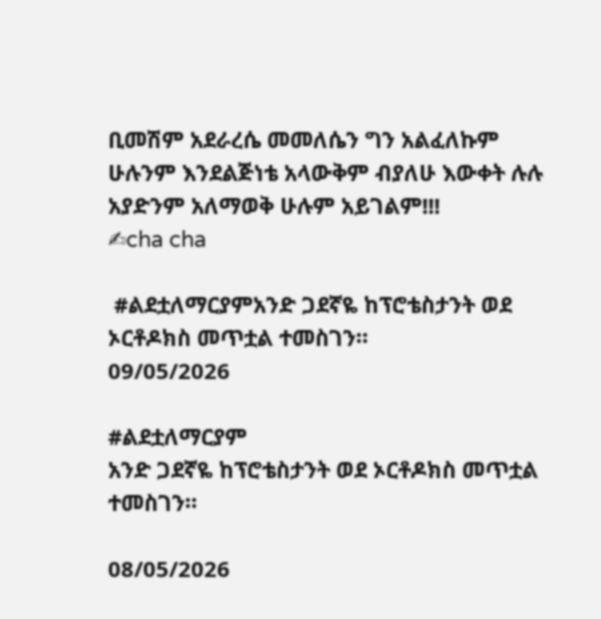ቢመሽም አደራረሴ መመለሴን ግን አልፈለኩም ሁሉንም እንደልጅነቴ አላውቅም ብያለሁ እውቀት ሉሉ አያድንም አለማወቅ ሁሉም አይገልም!!!
✍cha cha

 #ልደቷለማርያምአንድ ጋደኛዬ ከፕሮቴስታንት ወደ ኦርቶዶክስ መጥቷል ተመስገን።
09/05/2026

#ልደቷለማርያም
አንድ ጋደኛዬ ከፕሮቴስታንት ወደ ኦርቶዶክስ መጥቷል ተመስገን።

08/05/2026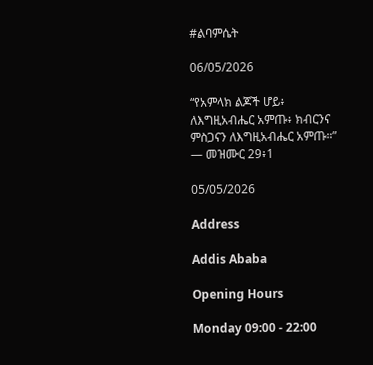#ልባምሴት

06/05/2026

“የአምላክ ልጆች ሆይ፥ ለእግዚአብሔር አምጡ፥ ክብርንና ምስጋናን ለእግዚአብሔር አምጡ።”
— መዝሙር 29፥1

05/05/2026

Address

Addis Ababa

Opening Hours

Monday 09:00 - 22:00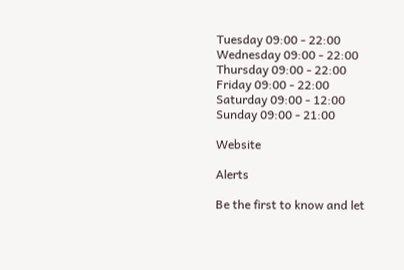Tuesday 09:00 - 22:00
Wednesday 09:00 - 22:00
Thursday 09:00 - 22:00
Friday 09:00 - 22:00
Saturday 09:00 - 12:00
Sunday 09:00 - 21:00

Website

Alerts

Be the first to know and let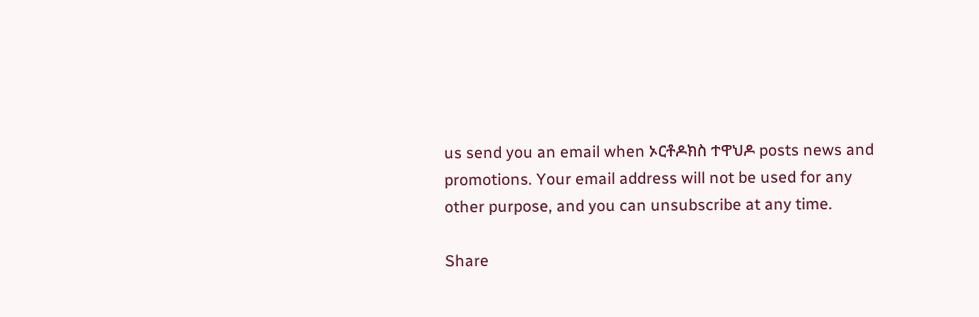us send you an email when ኦርቶዶክስ ተዋህዶ posts news and promotions. Your email address will not be used for any other purpose, and you can unsubscribe at any time.

Share